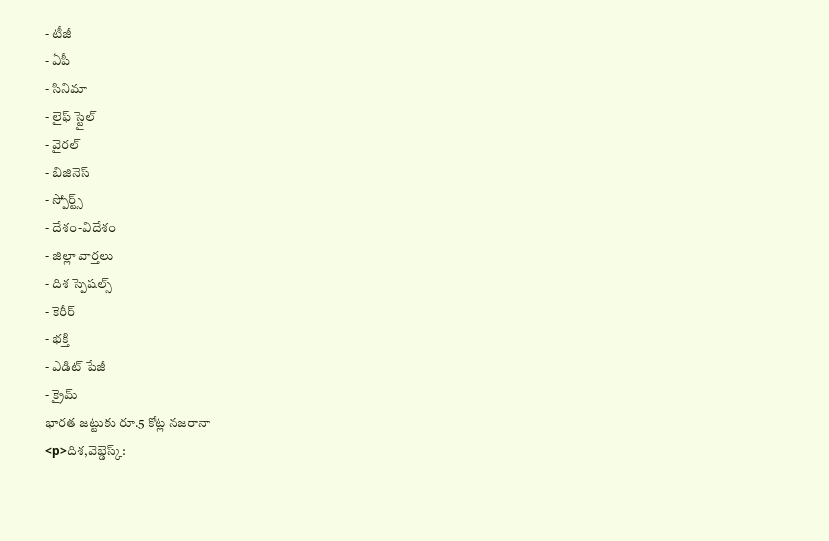- టీజీ
- ఏపీ
- సినిమా
- లైఫ్ స్టైల్
- వైరల్
- బిజినెస్
- స్పోర్ట్స్
- దేశం-విదేశం
- జిల్లా వార్తలు
- దిశ స్పెషల్స్
- కెరీర్
- భక్తి
- ఎడిట్ పేజీ
- క్రైమ్
భారత జట్టుకు రూ.5 కోట్ల నజరానా
<p>దిశ,వెబ్డెస్క్: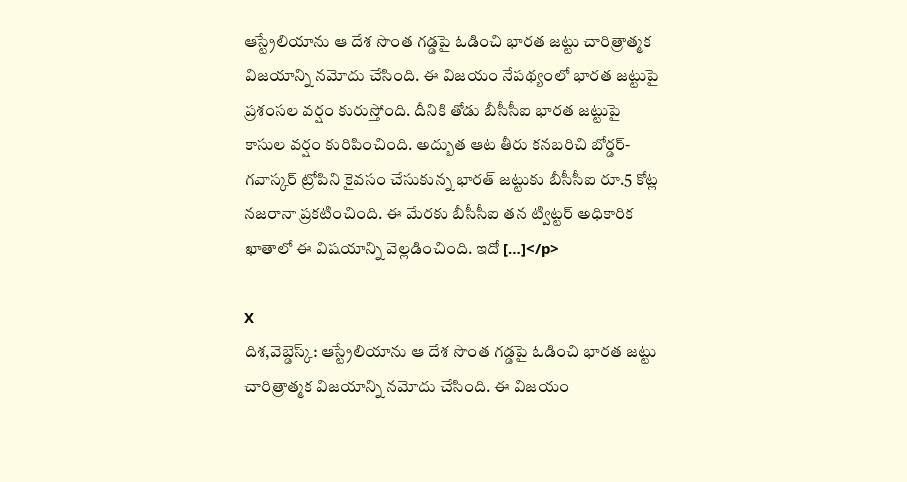ఆస్ట్రేలియాను ఆ దేశ సొంత గడ్డపై ఓడించి భారత జట్టు చారిత్రాత్మక విజయాన్ని నమోదు చేసింది. ఈ విజయం నేపథ్యంలో భారత జట్టుపై ప్రశంసల వర్షం కురుస్తోంది. దీనికి తోడు బీసీసీఐ భారత జట్టుపై కాసుల వర్షం కురిపించింది. అద్బుత ఆట తీరు కనబరిచి బోర్డర్-గవాస్కర్ ట్రోపిని కైవసం చేసుకున్న భారత్ జట్టుకు బీసీసీఐ రూ.5 కోట్ల నజరానా ప్రకటించింది. ఈ మేరకు బీసీసీఐ తన ట్విట్టర్ అధికారిక ఖాతాలో ఈ విషయాన్ని వెల్లడించింది. ఇదో […]</p>

X
దిశ,వెబ్డెస్క్: ఆస్ట్రేలియాను ఆ దేశ సొంత గడ్డపై ఓడించి భారత జట్టు చారిత్రాత్మక విజయాన్ని నమోదు చేసింది. ఈ విజయం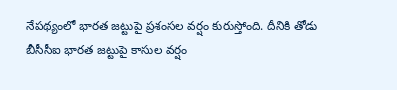నేపథ్యంలో భారత జట్టుపై ప్రశంసల వర్షం కురుస్తోంది. దీనికి తోడు బీసీసీఐ భారత జట్టుపై కాసుల వర్షం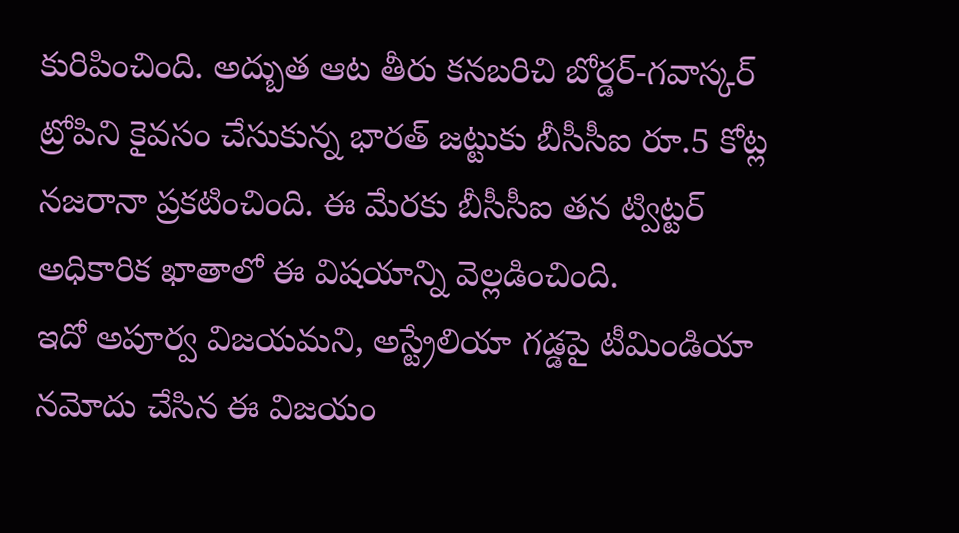కురిపించింది. అద్బుత ఆట తీరు కనబరిచి బోర్డర్-గవాస్కర్ ట్రోపిని కైవసం చేసుకున్న భారత్ జట్టుకు బీసీసీఐ రూ.5 కోట్ల నజరానా ప్రకటించింది. ఈ మేరకు బీసీసీఐ తన ట్విట్టర్ అధికారిక ఖాతాలో ఈ విషయాన్ని వెల్లడించింది.
ఇదో అపూర్వ విజయమని, అస్ట్రేలియా గడ్డపై టీమిండియా నమోదు చేసిన ఈ విజయం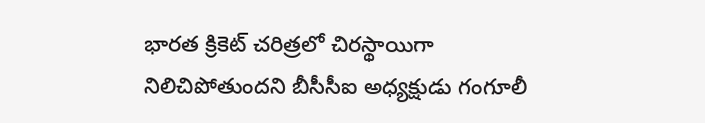భారత క్రికెట్ చరిత్రలో చిరస్థాయిగా నిలిచిపోతుందని బీసీసీఐ అధ్యక్షుడు గంగూలీ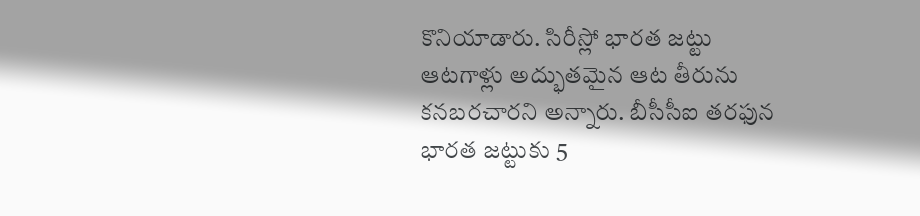కొనియాడారు. సిరీస్లో భారత జట్టు ఆటగాళ్లు అద్భుతమైన ఆట తీరును కనబరచారని అన్నారు. బీసీసీఐ తరఫున భారత జట్టుకు 5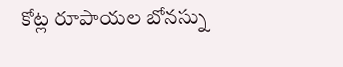కోట్ల రూపాయల బోనస్ను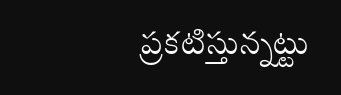ప్రకటిస్తున్నట్టు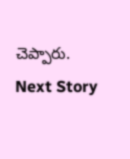చెప్పారు.
Next Story